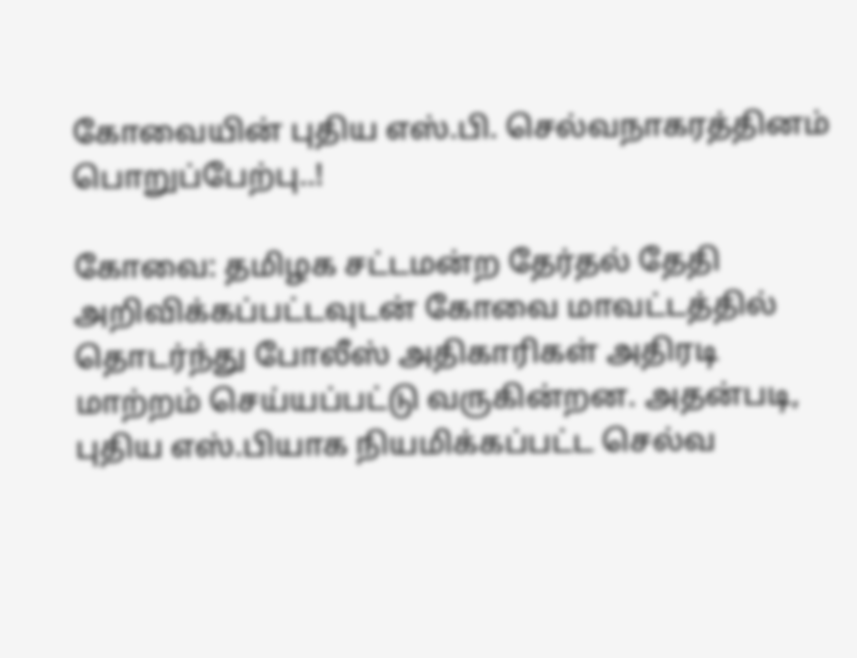கோவையின் புதிய எஸ்.பி. செல்வநாகரத்தினம் பொறுப்பேற்பு..!

கோவை: தமிழக சட்டமன்ற தேர்தல் தேதி அறிவிக்கப்பட்டவுடன் கோவை மாவட்டத்தில் தொடர்ந்து போலீஸ் அதிகாரிகள் அதிரடி மாற்றம் செய்யப்பட்டு வருகின்றன. அதன்படி, புதிய எஸ்.பியாக நியமிக்கப்பட்ட செல்வ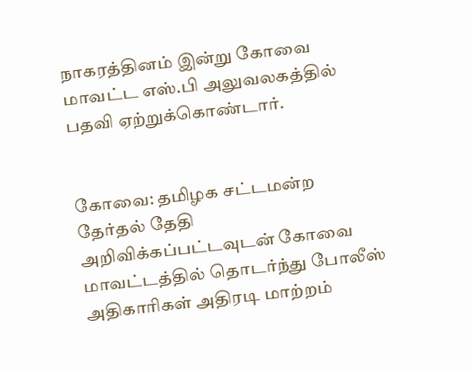நாகரத்தினம் இன்று கோவை மாவட்ட எஸ்.பி அலுவலகத்தில் பதவி ஏற்றுக்கொண்டார்.


கோவை: தமிழக சட்டமன்ற தேர்தல் தேதி அறிவிக்கப்பட்டவுடன் கோவை மாவட்டத்தில் தொடர்ந்து போலீஸ் அதிகாரிகள் அதிரடி மாற்றம்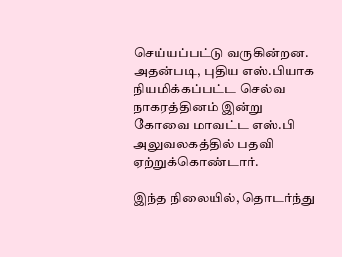செய்யப்பட்டு வருகின்றன. அதன்படி, புதிய எஸ்.பியாக நியமிக்கப்பட்ட செல்வ நாகரத்தினம் இன்று கோவை மாவட்ட எஸ்.பி அலுவலகத்தில் பதவி ஏற்றுக்கொண்டார்.

இந்த நிலையில், தொடர்ந்து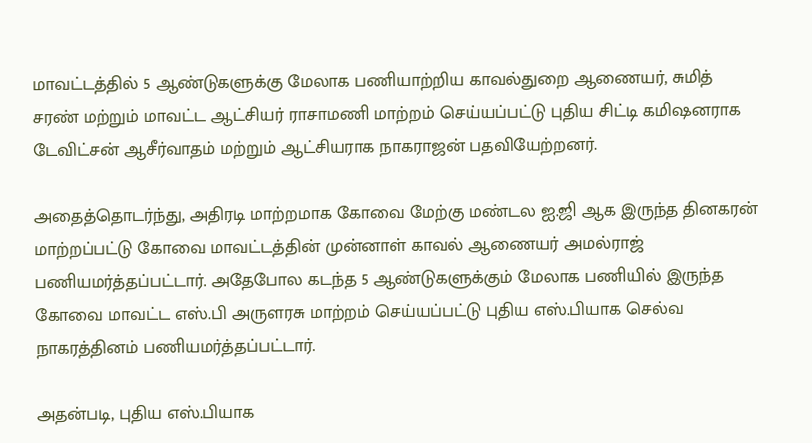மாவட்டத்தில் 5 ஆண்டுகளுக்கு மேலாக பணியாற்றிய காவல்துறை ஆணையர், சுமித் சரண் மற்றும் மாவட்ட ஆட்சியர் ராசாமணி மாற்றம் செய்யப்பட்டு புதிய சிட்டி கமிஷனராக டேவிட்சன் ஆசீர்வாதம் மற்றும் ஆட்சியராக நாகராஜன் பதவியேற்றனர்.

அதைத்தொடர்ந்து, அதிரடி மாற்றமாக கோவை மேற்கு மண்டல ஐ.ஜி ஆக இருந்த தினகரன் மாற்றப்பட்டு கோவை மாவட்டத்தின் முன்னாள் காவல் ஆணையர் அமல்ராஜ் பணியமர்த்தப்பட்டார். அதேபோல கடந்த 5 ஆண்டுகளுக்கும் மேலாக பணியில் இருந்த கோவை மாவட்ட எஸ்.பி அருளரசு மாற்றம் செய்யப்பட்டு புதிய எஸ்.பியாக செல்வ நாகரத்தினம் பணியமர்த்தப்பட்டார்.

அதன்படி, புதிய எஸ்.பியாக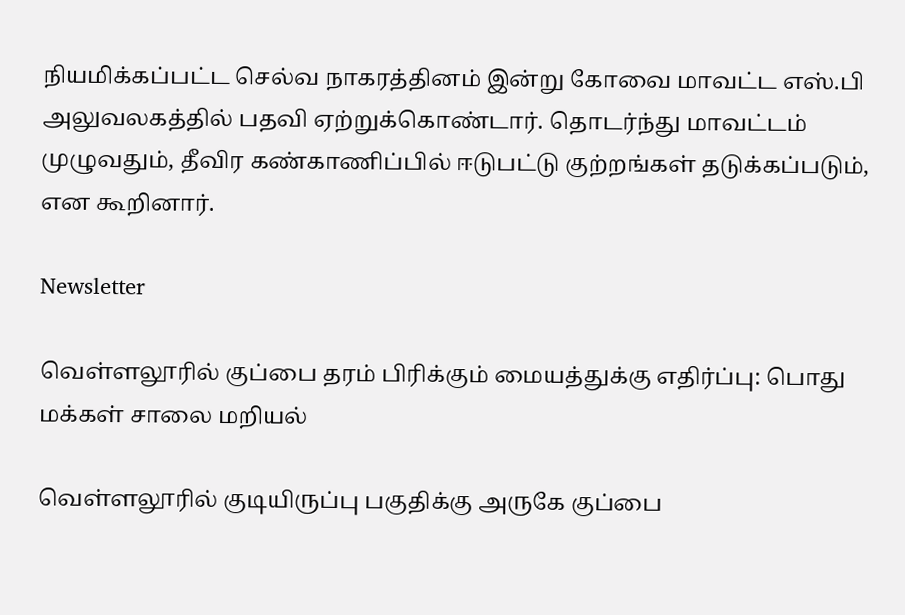நியமிக்கப்பட்ட செல்வ நாகரத்தினம் இன்று கோவை மாவட்ட எஸ்.பி அலுவலகத்தில் பதவி ஏற்றுக்கொண்டார். தொடர்ந்து மாவட்டம் முழுவதும், தீவிர கண்காணிப்பில் ஈடுபட்டு குற்றங்கள் தடுக்கப்படும், என கூறினார்.

Newsletter

வெள்ளலூரில் குப்பை தரம் பிரிக்கும் மையத்துக்கு எதிர்ப்பு: பொது மக்கள் சாலை மறியல்

வெள்ளலூரில் குடியிருப்பு பகுதிக்கு அருகே குப்பை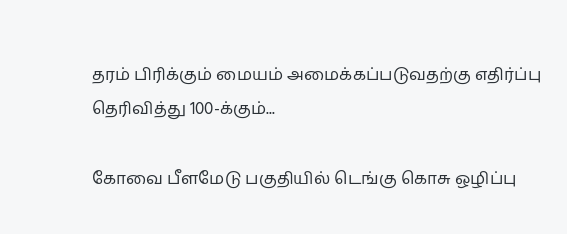தரம் பிரிக்கும் மையம் அமைக்கப்படுவதற்கு எதிர்ப்பு தெரிவித்து 100-க்கும்...

கோவை பீளமேடு பகுதியில் டெங்கு கொசு ஒழிப்பு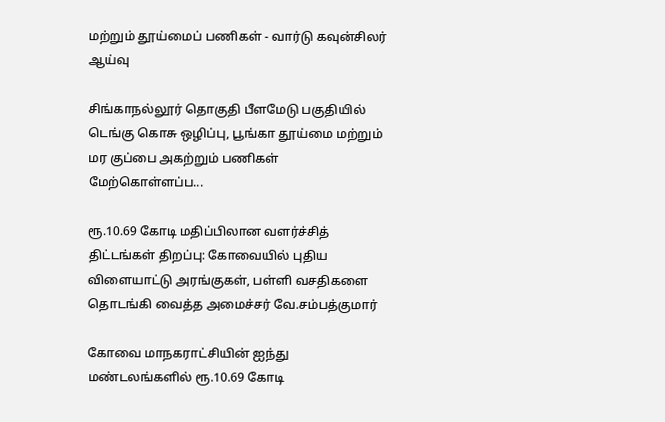மற்றும் தூய்மைப் பணிகள் - வார்டு கவுன்சிலர் ஆய்வு

சிங்காநல்லூர் தொகுதி பீளமேடு பகுதியில் டெங்கு கொசு ஒழிப்பு, பூங்கா தூய்மை மற்றும் மர குப்பை அகற்றும் பணிகள் மேற்கொள்ளப்ப...

ரூ.10.69 கோடி மதிப்பிலான வளர்ச்சித் திட்டங்கள் திறப்பு: கோவையில் புதிய விளையாட்டு அரங்குகள், பள்ளி வசதிகளை தொடங்கி வைத்த அமைச்சர் வே.சம்பத்குமார்

கோவை மாநகராட்சியின் ஐந்து மண்டலங்களில் ரூ.10.69 கோடி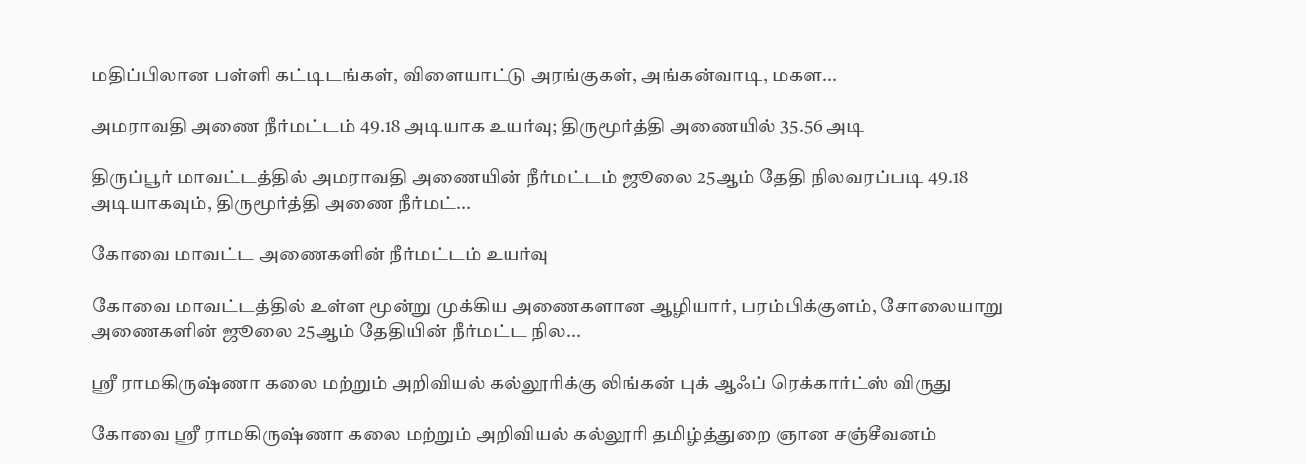மதிப்பிலான பள்ளி கட்டிடங்கள், விளையாட்டு அரங்குகள், அங்கன்வாடி, மகள...

அமராவதி அணை நீர்மட்டம் 49.18 அடியாக உயர்வு; திருமூர்த்தி அணையில் 35.56 அடி

திருப்பூர் மாவட்டத்தில் அமராவதி அணையின் நீர்மட்டம் ஜூலை 25ஆம் தேதி நிலவரப்படி 49.18 அடியாகவும், திருமூர்த்தி அணை நீர்மட்...

கோவை மாவட்ட அணைகளின் நீர்மட்டம் உயர்வு

கோவை மாவட்டத்தில் உள்ள மூன்று முக்கிய அணைகளான ஆழியார், பரம்பிக்குளம், சோலையாறு அணைகளின் ஜூலை 25ஆம் தேதியின் நீர்மட்ட நில...

ஸ்ரீ ராமகிருஷ்ணா கலை மற்றும் அறிவியல் கல்லூரிக்கு லிங்கன் புக் ஆஃப் ரெக்கார்ட்ஸ் விருது

கோவை ஸ்ரீ ராமகிருஷ்ணா கலை மற்றும் அறிவியல் கல்லூரி தமிழ்த்துறை ஞான சஞ்சீவனம்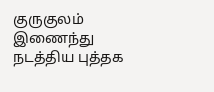குருகுலம் இணைந்து நடத்திய புத்தக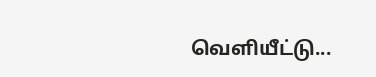வெளியீட்டு...